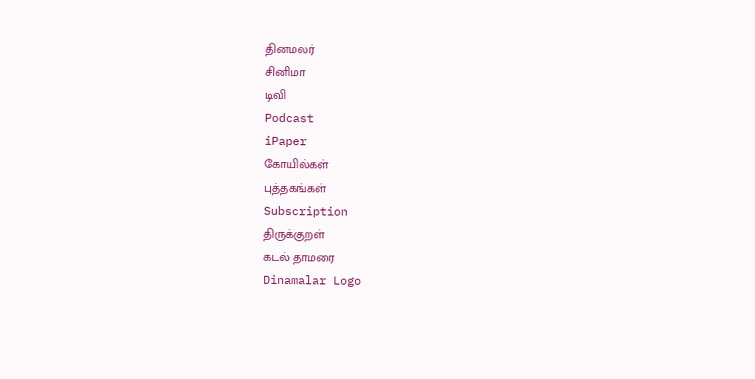தினமலர்
சினிமா
டிவி
Podcast
iPaper
கோயில்கள்
புத்தகங்கள்
Subscription
திருக்குறள்
கடல் தாமரை
Dinamalar Logo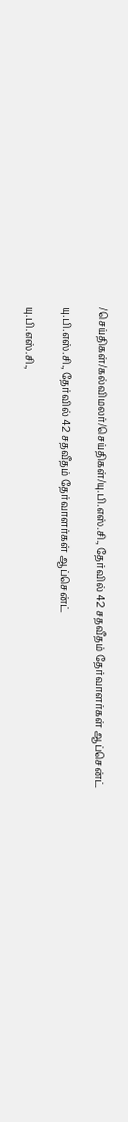/செய்திகள்/கல்விமலர்/செய்திகள்/யு.பி.எஸ்.சி., தேர்வில் 42 சதவீதம் தேர்வாளர்கள் ஆப்சென்ட்

யு.பி.எஸ்.சி., தேர்வில் 42 சதவீதம் தேர்வாளர்கள் ஆப்சென்ட்

யு.பி.எஸ்.சி.,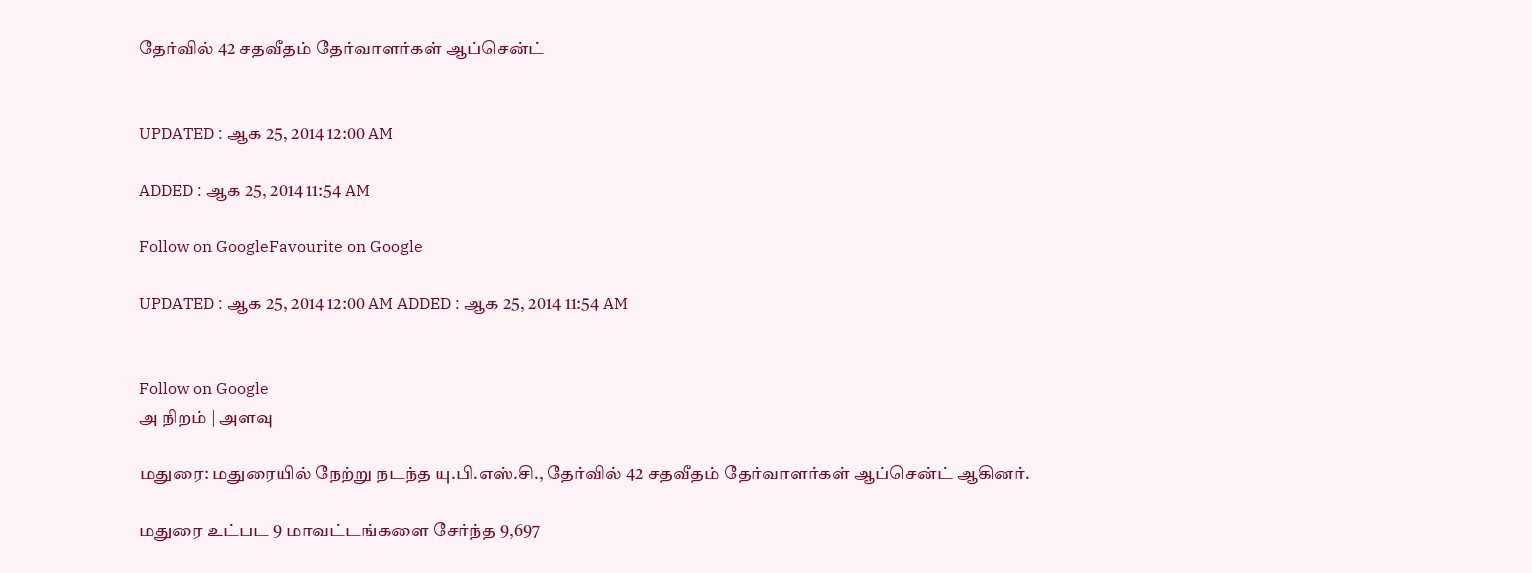தேர்வில் 42 சதவீதம் தேர்வாளர்கள் ஆப்சென்ட்


UPDATED : ஆக 25, 2014 12:00 AM

ADDED : ஆக 25, 2014 11:54 AM

Follow on GoogleFavourite on Google

UPDATED : ஆக 25, 2014 12:00 AM ADDED : ஆக 25, 2014 11:54 AM


Follow on Google
அ நிறம் | அளவு

மதுரை: மதுரையில் நேற்று நடந்த யு.பி.எஸ்.சி., தேர்வில் 42 சதவீதம் தேர்வாளர்கள் ஆப்சென்ட் ஆகினர்.

மதுரை உட்பட 9 மாவட்டங்களை சேர்ந்த 9,697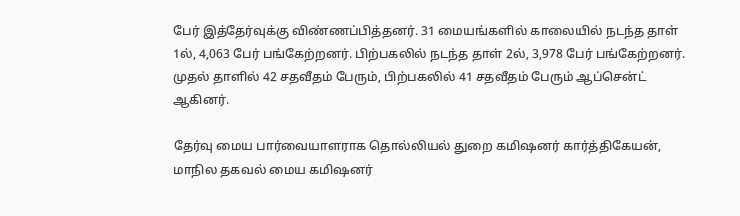பேர் இத்தேர்வுக்கு விண்ணப்பித்தனர். 31 மையங்களில் காலையில் நடந்த தாள் 1ல், 4,063 பேர் பங்கேற்றனர். பிற்பகலில் நடந்த தாள் 2ல், 3,978 பேர் பங்கேற்றனர். முதல் தாளில் 42 சதவீதம் பேரும், பிற்பகலில் 41 சதவீதம் பேரும் ஆப்சென்ட் ஆகினர்.

தேர்வு மைய பார்வையாளராக தொல்லியல் துறை கமிஷனர் கார்த்திகேயன், மாநில தகவல் மைய கமிஷனர்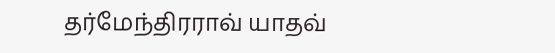தர்மேந்திரராவ் யாதவ்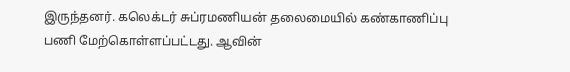இருந்தனர். கலெக்டர் சுப்ரமணியன் தலைமையில் கண்காணிப்பு பணி மேற்கொள்ளப்பட்டது. ஆவின்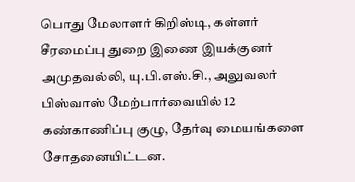பொது மேலாளர் கிறிஸ்டி, கள்ளர் சீரமைப்பு துறை இணை இயக்குனர் அமுதவல்லி, யு.பி.எஸ்.சி., அலுவலர் பிஸ்வாஸ் மேற்பார்வையில் 12 கண்காணிப்பு குழு, தேர்வு மையங்களை சோதனையிட்டன.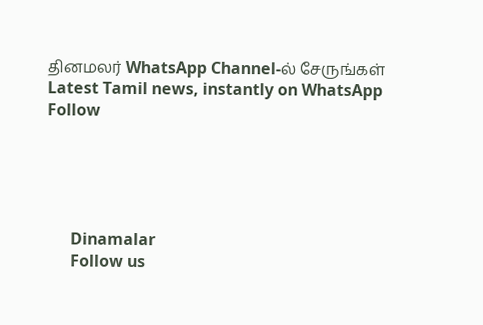தினமலர் WhatsApp Channel-ல் சேருங்கள்
Latest Tamil news, instantly on WhatsApp
Follow





      Dinamalar
      Follow us